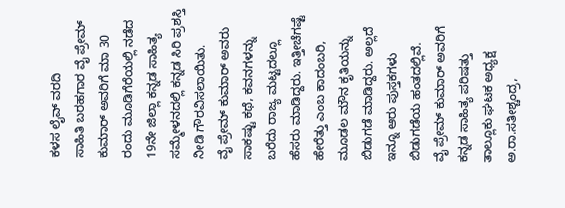ಕಳಸ ಲೈವ್ ವರದಿ
ಸಾಹಿತಿ ಬರಹಗಾರ ವೈ ಪ್ರೇಮ್ ಕುಮಾರ್ ಅವರಿಗೆ ಮಾ 30 ರಂದು ಮೂಡಿಗೆರೆಯಲ್ಲಿ ನಡೆದ 19ನೇ ಜಿಲ್ಲಾ ಕನ್ನಡ ಸಾಹಿತ್ಯ ಸಮ್ಮೇಳನದಲ್ಲಿ ಕನ್ನಡ ಸಿರಿ ಪ್ರಶಸ್ತಿ ನೀಡಿ ಗೌರವಿಸಲಾಯಿತು.
ವೈ ಪ್ರೇಮ್ ಕುಮಾರ್ ಅವರು ಸಾಕಷ್ಟು ಕಥೆ, ಕವನಗಳನ್ನು ಬರೆದು ರಾಜ್ಯ ಮಟ್ಟದಲ್ಲೂ ಹೆಸರು ಮಾಡಿದ್ದರು. ಇತ್ತೀಚೆಗಷ್ಟೆ ಹೇರೆತ್ತು ಎಂಬ ಕಾದಂಬರಿ, ಮೂಡಲ ಮೌನ ಕೃತಿಯನ್ನು ಬಿಡುಗಡೆ ಮಾಡಿದ್ದರು. ಅಲ್ಲದೆ ಇನ್ನೂ ಆರು ಪುಸ್ತಕಗಳು ಬಿಡುಗಡೆಯ ಹಂತದಲ್ಲಿವೆ.
ವೈ ಪ್ರೇಮ್ ಕುಮಾರ್ ಅವರಿಗೆ ಕನ್ನಡ ಸಾಹಿತ್ಯ ಪರಿಷತ್ತು ತಾಲ್ಲೂಕು ಘಟಕ ಅಧ್ಯಕ್ಷ ಅ.ರಾ.ಸತೀಶ್ಚಂದ್ರ,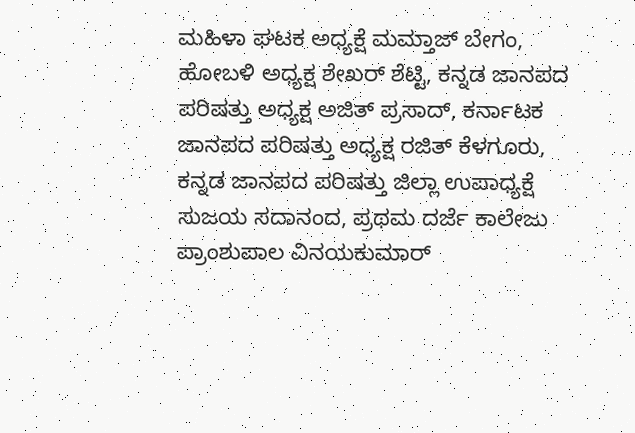ಮಹಿಳಾ ಘಟಕ ಅಧ್ಯಕ್ಷೆ ಮಮ್ತಾಜ್ ಬೇಗಂ, ಹೋಬಳಿ ಅಧ್ಯಕ್ಷ ಶೇಖರ್ ಶೆಟ್ಟಿ, ಕನ್ನಡ ಜಾನಪದ ಪರಿಷತ್ತು ಅಧ್ಯಕ್ಷ ಅಜಿತ್ ಪ್ರಸಾದ್, ಕರ್ನಾಟಕ ಜಾನಪದ ಪರಿಷತ್ತು ಅಧ್ಯಕ್ಷ ರಜಿತ್ ಕೆಳಗೂರು, ಕನ್ನಡ ಜಾನಪದ ಪರಿಷತ್ತು ಜಿಲ್ಲಾ ಉಪಾಧ್ಯಕ್ಷೆ ಸುಜಯ ಸದಾನಂದ, ಪ್ರಥಮ ದರ್ಜೆ ಕಾಲೇಜು ಪ್ರಾಂಶುಪಾಲ ವಿನಯಕುಮಾರ್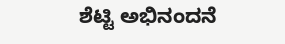ಶೆಟ್ಟಿ ಅಭಿನಂದನೆ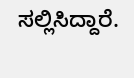ಸಲ್ಲಿಸಿದ್ದಾರೆ.